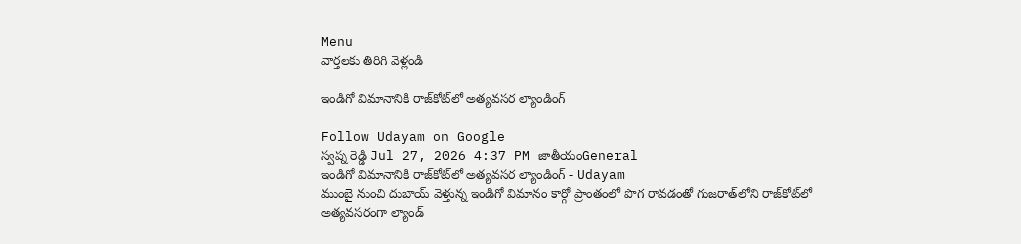Menu
వార్తలకు తిరిగి వెళ్లండి

ఇండిగో విమానానికి రాజ్‌కోట్‌లో అత్యవసర ల్యాండింగ్

Follow Udayam on Google
స్వప్న రెడ్డి Jul 27, 2026 4:37 PM జాతీయంGeneral
ఇండిగో విమానానికి రాజ్‌కోట్‌లో అత్యవసర ల్యాండింగ్ - Udayam
ముంబై నుంచి దుబాయ్ వెళ్తున్న ఇండిగో విమానం కార్గో ప్రాంతంలో పొగ రావడంతో గుజరాత్‌లోని రాజ్‌కోట్‌లో అత్యవసరంగా ల్యాండ్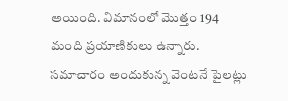అయింది. విమానంలో మొత్తం 194 మంది ప్రయాణికులు ఉన్నారు. సమాచారం అందుకున్న వెంటనే పైలట్లు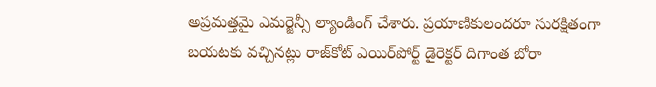అప్రమత్తమై ఎమర్జెన్సీ ల్యాండింగ్ చేశారు. ప్రయాణికులందరూ సురక్షితంగా బయటకు వచ్చినట్లు రాజ్‌కోట్ ఎయిర్‌పోర్ట్ డైరెక్టర్ దిగాంత బోరా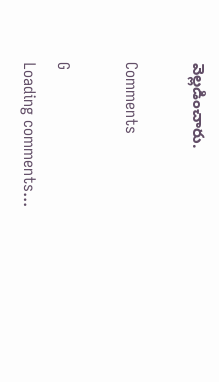వెల్లడించారు.

Comments

G
Loading comments...